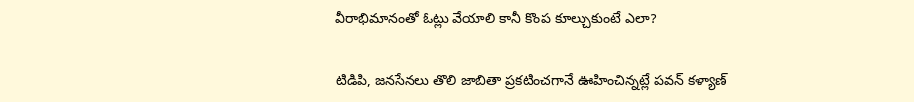వీరాభిమానంతో ఓట్లు వేయాలి కానీ కొంప కూల్చుకుంటే ఎలా?

టిడిపి, జనసేనలు తొలి జాబితా ప్రకటించగానే ఊహించిన్నట్లే పవన్‌ కళ్యాణ్‌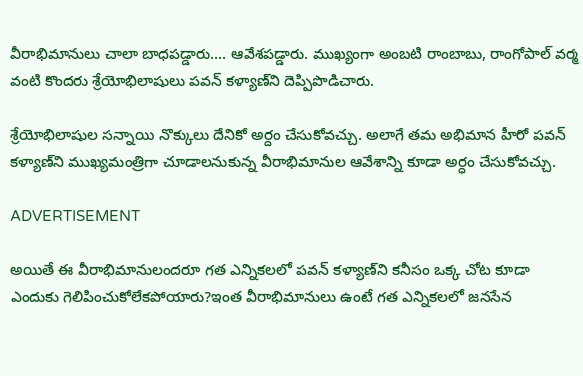వీరాభిమానులు చాలా బాధపడ్డారు…. ఆవేశపడ్డారు. ముఖ్యంగా అంబటి రాంబాబు, రాంగోపాల్ వర్మ వంటి కొందరు శ్రేయోభిలాషులు పవన్‌ కళ్యాణ్‌ని దెప్పిపొడిచారు.

శ్రేయోభిలాషుల సన్నాయి నొక్కులు దేనికో అర్దం చేసుకోవచ్చు. అలాగే తమ అభిమాన హీరో పవన్‌ కళ్యాణ్‌ని ముఖ్యమంత్రిగా చూడాలనుకున్న వీరాభిమానుల ఆవేశాన్ని కూడా అర్ధం చేసుకోవచ్చు.

ADVERTISEMENT

అయితే ఈ వీరాభిమానులందరూ గత ఎన్నికలలో పవన్‌ కళ్యాణ్‌ని కనీసం ఒక్క చోట కూడా ఎందుకు గెలిపించుకోలేకపోయారు?ఇంత వీరాభిమానులు ఉంటే గత ఎన్నికలలో జనసేన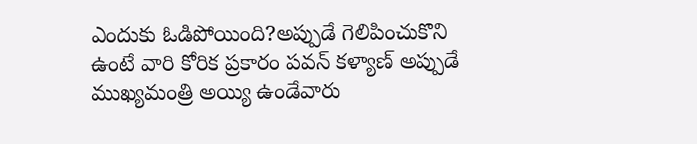ఎందుకు ఓడిపోయింది?అప్పుడే గెలిపించుకొని ఉంటే వారి కోరిక ప్రకారం పవన్‌ కళ్యాణ్‌ అప్పుడే ముఖ్యమంత్రి అయ్యి ఉండేవారు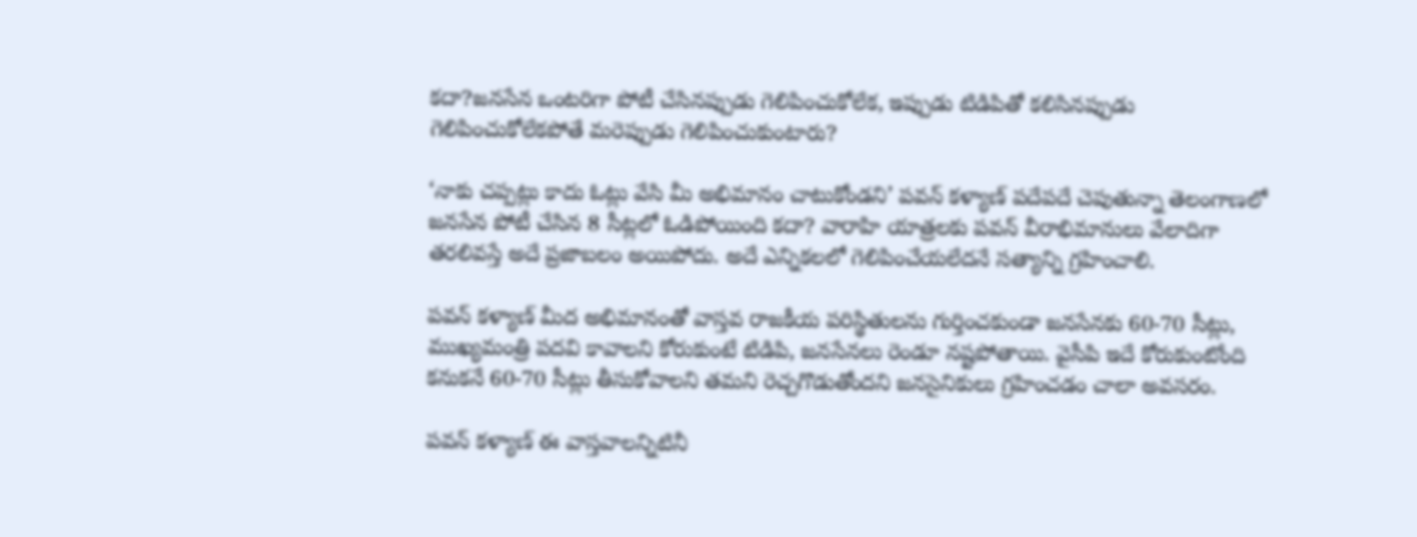కదా?జనసేన ఒంటరిగా పోటీ చేసినప్పుడు గెలిపించుకోలేక, ఇప్పుడు టిడిపితో కలిసినప్పుడు గెలిపించుకోలేకపోతే మరెప్పుడు గెలిపించుకుంటారు?

‘నాకు చప్పట్లు కాదు ఓట్లు వేసి మీ అభిమానం చాటుకోండని’ పవన్‌ కళ్యాణ్‌ పదేపదే చెపుతున్నా తెలంగాణలో జనసేన పోటీ చేసిన 8 సీట్లలో ఓడిపోయింది కదా? వారాహి యాత్రలకు పవన్‌ వీరాభిమానులు వేలాదిగా తరలివస్తే అదే ప్రజాబలం అయిపోదు. అదే ఎన్నికలలో గెలిపించేయలేదనే సత్యాన్ని గ్రహించాలి.

పవన్‌ కళ్యాణ్‌ మీద అభిమానంతో వాస్తవ రాజకీయ పరిస్థితులను గుర్తించకుండా జనసేనకు 60-70 సీట్లు, ముఖ్యమంత్రి పదవి కావాలని కోరుకుంటే టిడిపి, జనసేనలు రెండూ నష్టపోతాయి. వైసీపి ఇదే కోరుకుంటోంది కనుకనే 60-70 సీట్లు తీసుకోవాలని తమని రెచ్చగొడుతోందని జనసైనికులు గ్రహించడం చాలా అవసరం.

పవన్‌ కళ్యాణ్‌ ఈ వాస్తవాలన్నిటినీ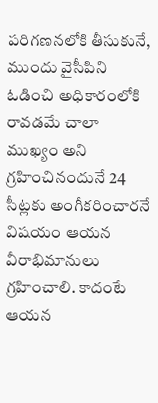పరిగణనలోకి తీసుకునే, ముందు వైసీపిని ఓడించి అధికారంలోకి రావడమే చాలా ముఖ్యం అని గ్రహించినందునే 24 సీట్లకు అంగీకరించారనే విషయం ఆయన వీరాభిమానులు గ్రహించాలి. కాదంటే ఆయన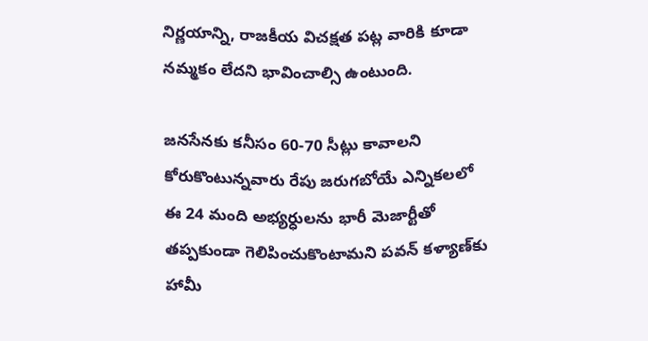నిర్ణయాన్ని, రాజకీయ విచక్షత పట్ల వారికి కూడా నమ్మకం లేదని భావించాల్సి ఉంటుంది.

జనసేనకు కనీసం 60-70 సీట్లు కావాలని కోరుకొంటున్నవారు రేపు జరుగబోయే ఎన్నికలలో ఈ 24 మంది అభ్యర్ధులను భారీ మెజార్టీతో తప్పకుండా గెలిపించుకొంటామని పవన్‌ కళ్యాణ్‌కు హామీ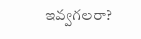ఇవ్వగలరా?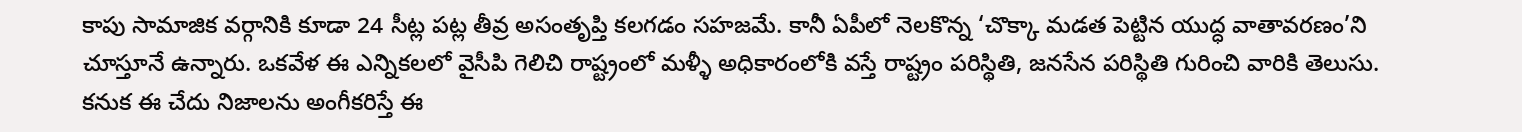కాపు సామాజిక వర్గానికి కూడా 24 సీట్ల పట్ల తీవ్ర అసంతృప్తి కలగడం సహజమే. కానీ ఏపీలో నెలకొన్న ‘చొక్కా మడత పెట్టిన యుద్ధ వాతావరణం’ని చూస్తూనే ఉన్నారు. ఒకవేళ ఈ ఎన్నికలలో వైసీపి గెలిచి రాష్ట్రంలో మళ్ళీ అధికారంలోకి వస్తే రాష్ట్రం పరిస్థితి, జనసేన పరిస్థితి గురించి వారికి తెలుసు. కనుక ఈ చేదు నిజాలను అంగీకరిస్తే ఈ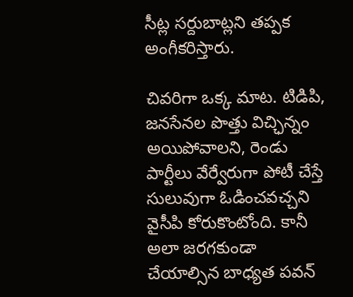సీట్ల సర్దుబాట్లని తప్పక అంగీకరిస్తారు.

చివరిగా ఒక్క మాట. టిడిపి, జనసేనల పొత్తు విచ్ఛిన్నం అయిపోవాలని, రెండు పార్టీలు వేర్వేరుగా పోటీ చేస్తే సులువుగా ఓడించవచ్చని వైసీపి కోరుకొంటోంది. కానీ అలా జరగకుండా చేయాల్సిన బాధ్యత పవన్‌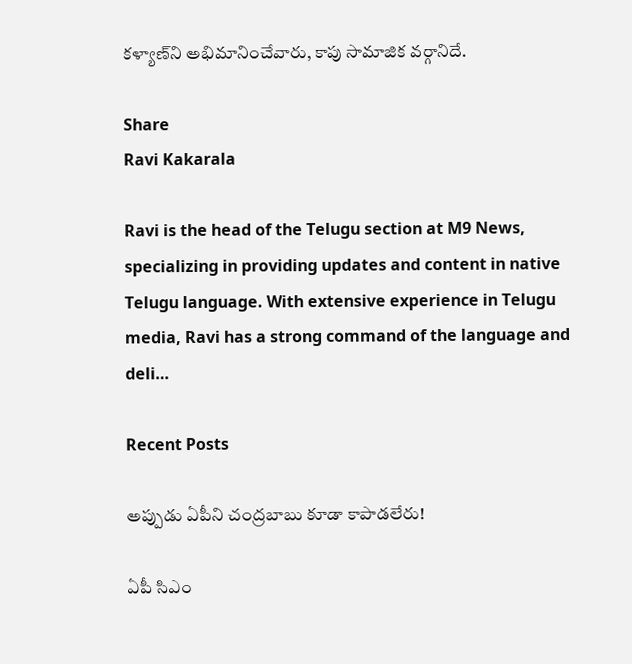కళ్యాణ్‌ని అభిమానించేవారు, కాపు సామాజిక వర్గానిదే.

Share
Ravi Kakarala

Ravi is the head of the Telugu section at M9 News, specializing in providing updates and content in native Telugu language. With extensive experience in Telugu media, Ravi has a strong command of the language and deli…

Recent Posts

అప్పుడు ఏపీని చంద్రబాబు కూడా కాపాడలేరు!

ఏపీ సిఎం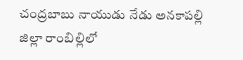చంద్రబాబు నాయుడు నేడు అనకాపల్లి జిల్లా రాంబిల్లిలో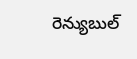రెన్యుబుల్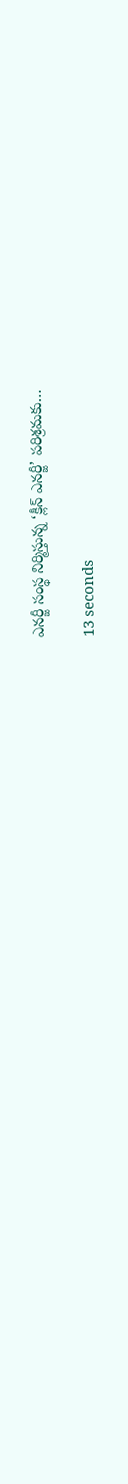ఎనర్జీ సంస్థ నిర్మిస్తున్న ‘క్లీన్ ఎనర్జీ’ పరిశ్రమకు…

13 seconds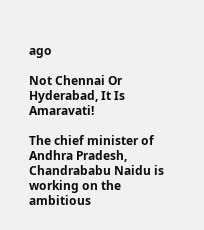ago

Not Chennai Or Hyderabad, It Is Amaravati!

The chief minister of Andhra Pradesh, Chandrababu Naidu is working on the ambitious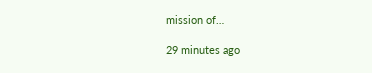mission of…

29 minutes ago